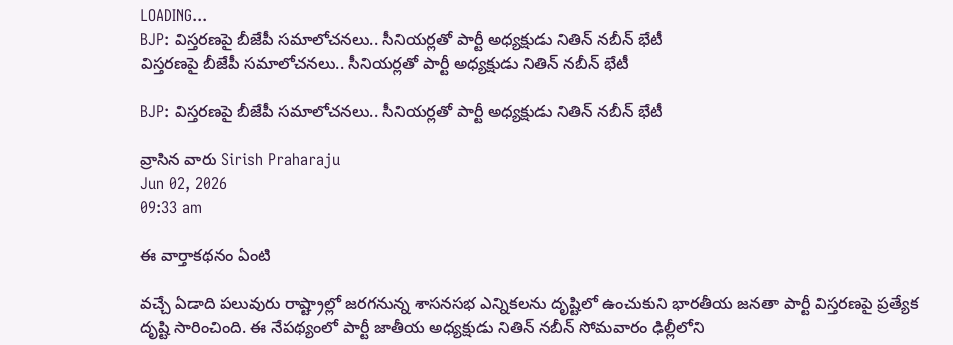LOADING...
BJP: విస్తరణపై బీజేపీ సమాలోచనలు.. సీనియర్లతో పార్టీ అధ్యక్షుడు నితిన్‌ నబీన్‌ భేటీ
విస్తరణపై బీజేపీ సమాలోచనలు.. సీనియర్లతో పార్టీ అధ్యక్షుడు నితిన్‌ నబీన్‌ భేటీ

BJP: విస్తరణపై బీజేపీ సమాలోచనలు.. సీనియర్లతో పార్టీ అధ్యక్షుడు నితిన్‌ నబీన్‌ భేటీ

వ్రాసిన వారు Sirish Praharaju
Jun 02, 2026
09:33 am

ఈ వార్తాకథనం ఏంటి

వచ్చే ఏడాది పలువురు రాష్ట్రాల్లో జరగనున్న శాసనసభ ఎన్నికలను దృష్టిలో ఉంచుకుని భారతీయ జనతా పార్టీ విస్తరణపై ప్రత్యేక దృష్టి సారించింది. ఈ నేపథ్యంలో పార్టీ జాతీయ అధ్యక్షుడు నితిన్ నబీన్ సోమవారం ఢిల్లీలోని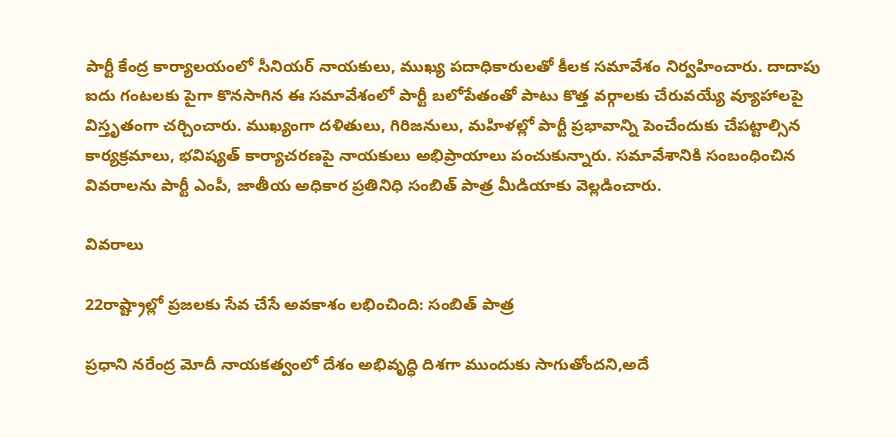పార్టీ కేంద్ర కార్యాలయంలో సీనియర్ నాయకులు, ముఖ్య పదాధికారులతో కీలక సమావేశం నిర్వహించారు. దాదాపు ఐదు గంటలకు పైగా కొనసాగిన ఈ సమావేశంలో పార్టీ బలోపేతంతో పాటు కొత్త వర్గాలకు చేరువయ్యే వ్యూహాలపై విస్తృతంగా చర్చించారు. ముఖ్యంగా దళితులు, గిరిజనులు, మహిళల్లో పార్టీ ప్రభావాన్ని పెంచేందుకు చేపట్టాల్సిన కార్యక్రమాలు, భవిష్యత్ కార్యాచరణపై నాయకులు అభిప్రాయాలు పంచుకున్నారు. సమావేశానికి సంబంధించిన వివరాలను పార్టీ ఎంపీ, జాతీయ అధికార ప్రతినిధి సంబిత్ పాత్ర మీడియాకు వెల్లడించారు.

వివరాలు

22రాష్ట్రాల్లో ప్రజలకు సేవ చేసే అవకాశం లభించింది: సంబిత్ పాత్ర

ప్రధాని నరేంద్ర మోదీ నాయకత్వంలో దేశం అభివృద్ధి దిశగా ముందుకు సాగుతోందని,అదే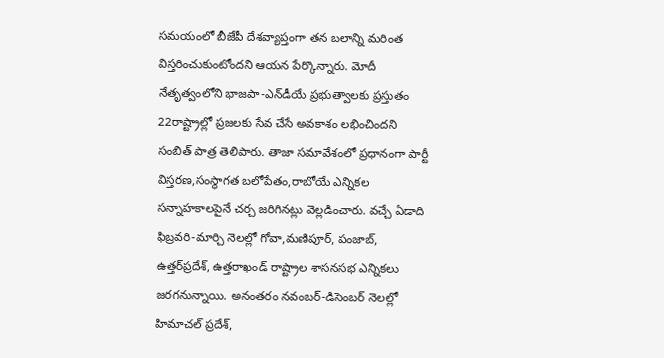సమయంలో బీజేపీ దేశవ్యాప్తంగా తన బలాన్ని మరింత విస్తరించుకుంటోందని ఆయన పేర్కొన్నారు. మోదీ నేతృత్వంలోని భాజపా-ఎన్‌డీయే ప్రభుత్వాలకు ప్రస్తుతం 22రాష్ట్రాల్లో ప్రజలకు సేవ చేసే అవకాశం లభించిందని సంబిత్ పాత్ర తెలిపారు. తాజా సమావేశంలో ప్రధానంగా పార్టీ విస్తరణ,సంస్థాగత బలోపేతం,రాబోయే ఎన్నికల సన్నాహకాలపైనే చర్చ జరిగినట్లు వెల్లడించారు. వచ్చే ఏడాది ఫిబ్రవరి-మార్చి నెలల్లో గోవా,మణిపూర్, పంజాబ్, ఉత్తర్‌ప్రదేశ్, ఉత్తరాఖండ్ రాష్ట్రాల శాసనసభ ఎన్నికలు జరగనున్నాయి. అనంతరం నవంబర్-డిసెంబర్ నెలల్లో హిమాచల్ ప్రదేశ్,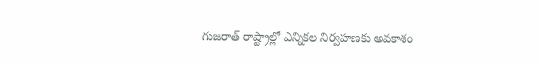గుజరాత్ రాష్ట్రాల్లో ఎన్నికల నిర్వహణకు అవకాశం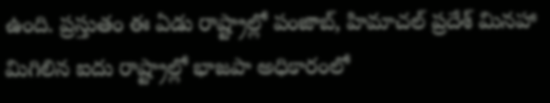ఉంది. ప్రస్తుతం ఈ ఏడు రాష్ట్రాల్లో పంజాబ్, హిమాచల్ ప్రదేశ్ మినహా మిగిలిన ఐదు రాష్ట్రాల్లో భాజపా అధికారంలో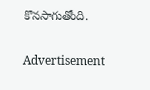కొనసాగుతోంది.

Advertisement